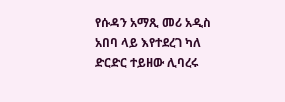የሱዳን አማጺ መሪ አዲስ አበባ ላይ እየተደረገ ካለ ድርድር ተይዘው ሊባረሩ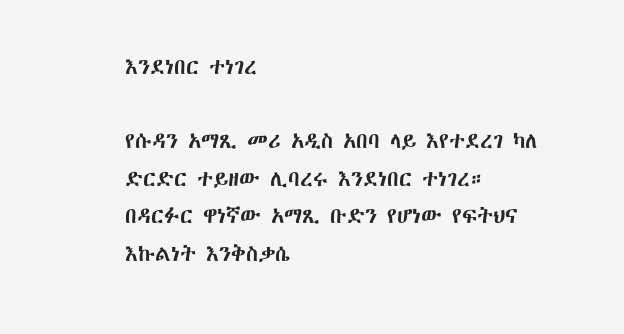እንደነበር ተነገረ

የሱዳን አማጺ መሪ አዲስ አበባ ላይ እየተደረገ ካለ ድርድር ተይዘው ሊባረሩ እንደነበር ተነገረ። በዳርፉር ዋነኛው አማጺ ቡድን የሆነው የፍትህና እኩልነት እንቅስቃሴ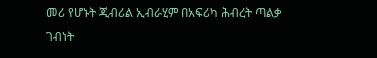መሪ የሆኑት ጂብሪል ኢብራሂም በአፍሪካ ሕብረት ጣልቃ ገብነት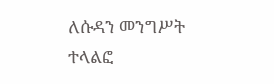ለሱዳን መንግሥት ተላልፎ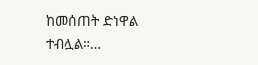ከመሰጠት ድነዋል ተብሏል።…